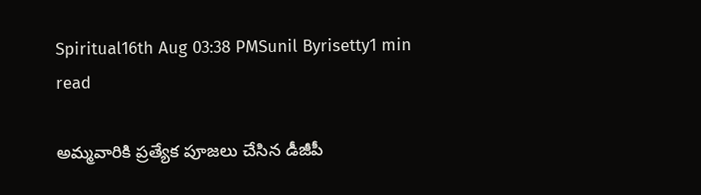Spiritual16th Aug 03:38 PMSunil Byrisetty1 min read

అమ్మవారికి ప్రత్యేక పూజలు చేసిన డీజీపీ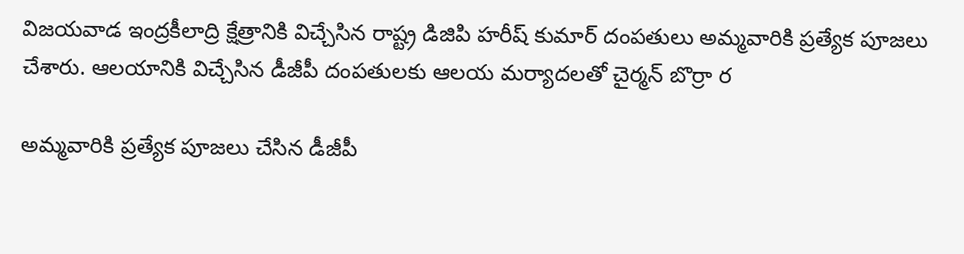విజయవాడ ఇంద్రకీలాద్రి క్షేత్రానికి విచ్చేసిన రాష్ట్ర డిజిపి హరీష్ కుమార్ దంపతులు అమ్మవారికి ప్రత్యేక పూజలు చేశారు. ఆలయానికి విచ్చేసిన డీజీపీ దంపతులకు ఆలయ మర్యాదలతో చైర్మన్ బొర్రా ర

అమ్మవారికి ప్రత్యేక పూజలు చేసిన డీజీపీ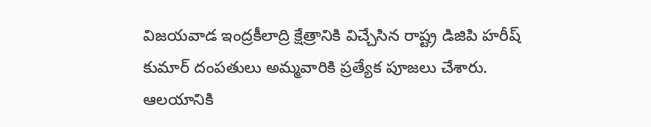విజయవాడ ఇంద్రకీలాద్రి క్షేత్రానికి విచ్చేసిన రాష్ట్ర డిజిపి హరీష్ కుమార్ దంపతులు అమ్మవారికి ప్రత్యేక పూజలు చేశారు. ఆలయానికి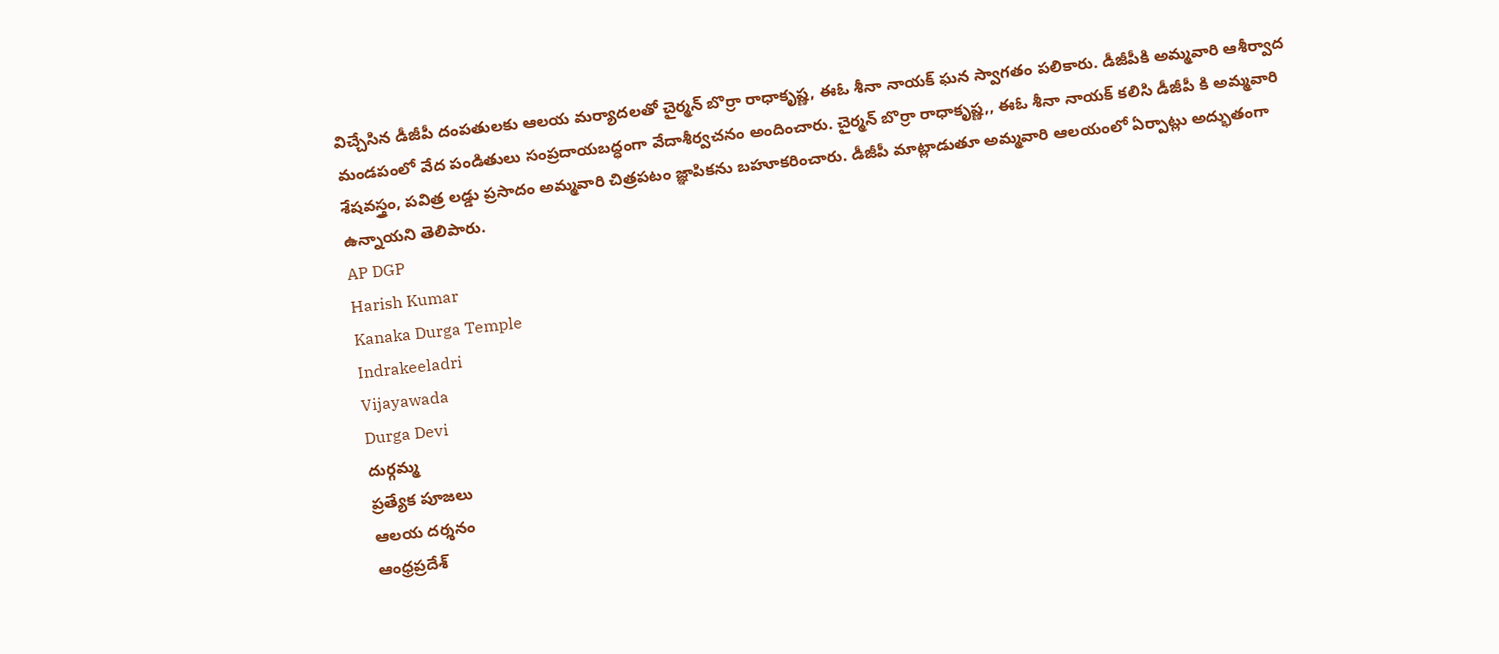విచ్చేసిన డీజీపీ దంపతులకు ఆలయ మర్యాదలతో చైర్మన్ బొర్రా రాధాకృష్ణ, ఈఓ శీనా నాయక్ ఘన స్వాగతం పలికారు. డీజీపీకి అమ్మవారి ఆశీర్వాద మండపంలో వేద పండితులు సంప్రదాయబద్ధంగా వేదాశీర్వచనం అందించారు. చైర్మన్ బొర్రా రాధాకృష్ణ,, ఈఓ శీనా నాయక్ కలిసి డీజీపీ కి అమ్మవారి శేషవస్త్రం, పవిత్ర లడ్డు ప్రసాదం అమ్మవారి చిత్రపటం జ్ఞాపికను బహూకరించారు. డీజీపీ మాట్లాడుతూ అమ్మవారి ఆలయంలో ఏర్పాట్లు అద్భుతంగా ఉన్నాయని తెలిపారు.
AP DGP
Harish Kumar
Kanaka Durga Temple
Indrakeeladri
Vijayawada
Durga Devi
దుర్గమ్మ
ప్రత్యేక పూజలు
ఆలయ దర్శనం
ఆంధ్రప్రదేశ్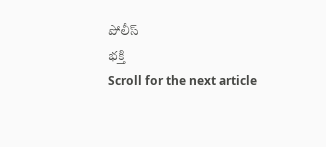పోలీస్
భక్తి
Scroll for the next article